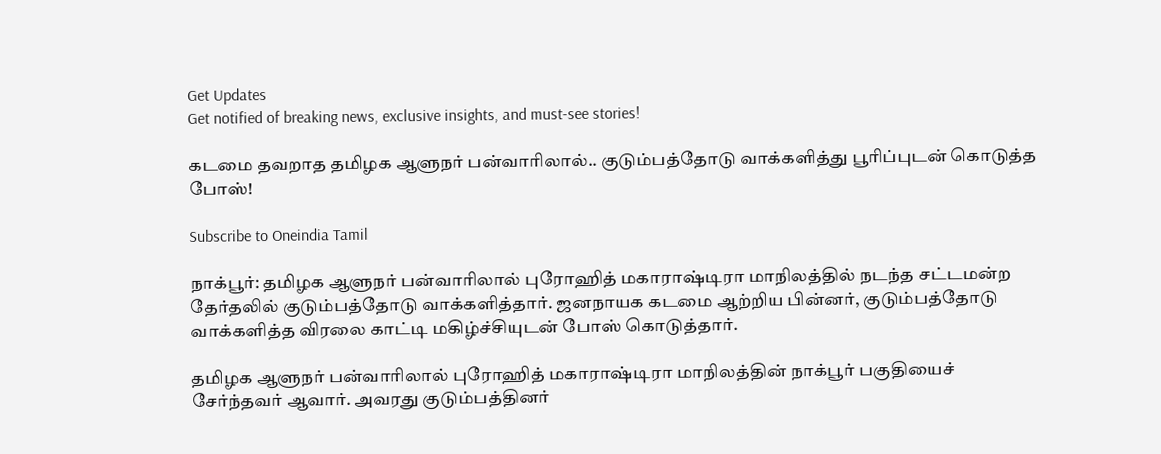Get Updates
Get notified of breaking news, exclusive insights, and must-see stories!

கடமை தவறாத தமிழக ஆளுநர் பன்வாரிலால்.. குடும்பத்தோடு வாக்களித்து பூரிப்புடன் கொடுத்த போஸ்!

Subscribe to Oneindia Tamil

நாக்பூர்: தமிழக ஆளுநர் பன்வாரிலால் புரோஹித் மகாராஷ்டிரா மாநிலத்தில் நடந்த சட்டமன்ற தேர்தலில் குடும்பத்தோடு வாக்களித்தார். ஜனநாயக கடமை ஆற்றிய பின்னர், குடும்பத்தோடு வாக்களித்த விரலை காட்டி மகிழ்ச்சியுடன் போஸ் கொடுத்தார்.

தமிழக ஆளுநர் பன்வாரிலால் புரோஹித் மகாராஷ்டிரா மாநிலத்தின் நாக்பூர் பகுதியைச் சேர்ந்தவர் ஆவார். அவரது குடும்பத்தினர்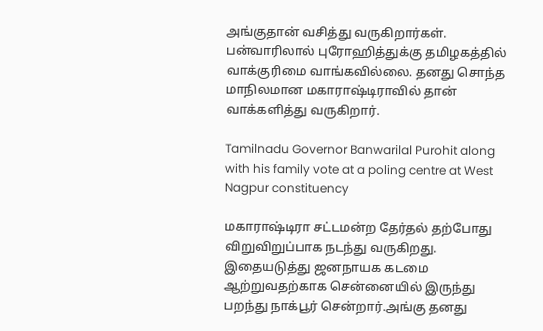அங்குதான் வசித்து வருகிறார்கள். பன்வாரிலால் புரோஹித்துக்கு தமிழகத்தில் வாக்குரிமை வாங்கவில்லை. தனது சொந்த மாநிலமான மகாராஷ்டிராவில் தான் வாக்களித்து வருகிறார்.

Tamilnadu Governor Banwarilal Purohit along with his family vote at a poling centre at West Nagpur constituency

மகாராஷ்டிரா சட்டமன்ற தேர்தல் தற்போது விறுவிறுப்பாக நடந்து வருகிறது. இதையடுத்து ஜனநாயக கடமை ஆற்றுவதற்காக சென்னையில் இருந்து பறந்து நாக்பூர் சென்றார்.அங்கு தனது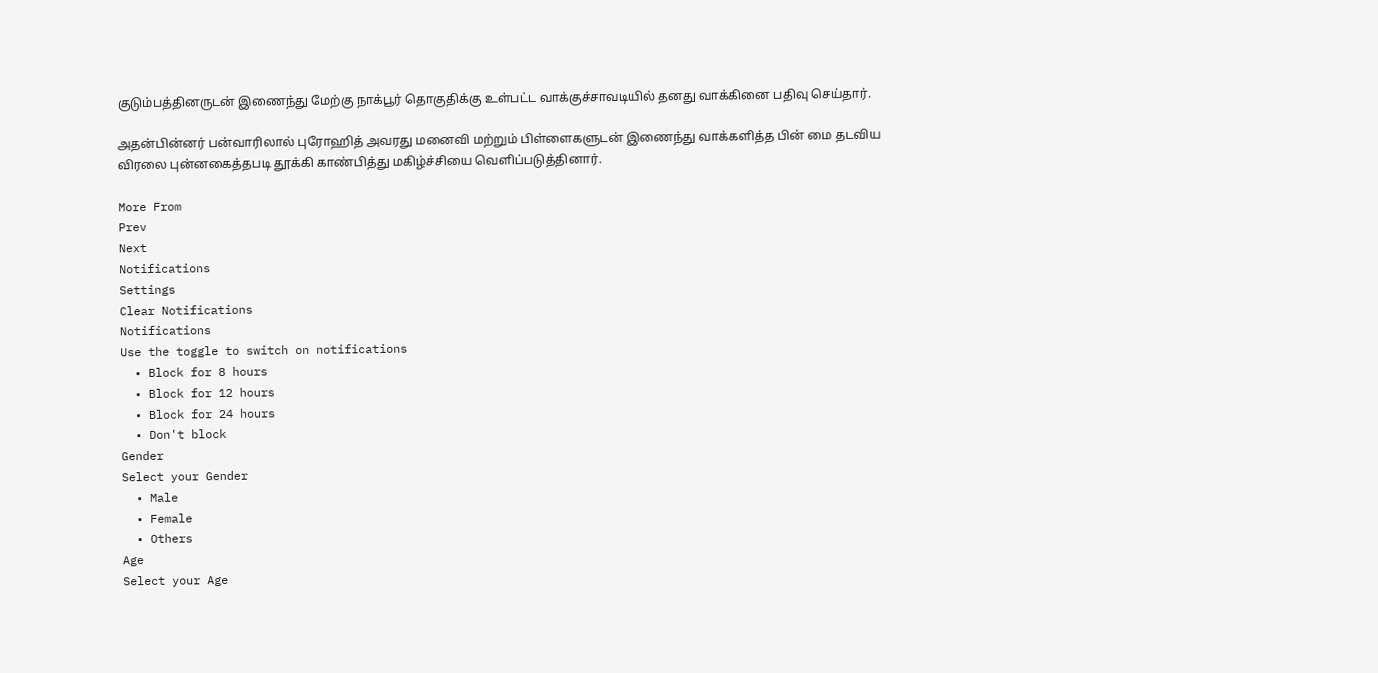குடும்பத்தினருடன் இணைந்து மேற்கு நாக்பூர் தொகுதிக்கு உள்பட்ட வாக்குச்சாவடியில் தனது வாக்கினை பதிவு செய்தார்.

அதன்பின்னர் பன்வாரிலால் புரோஹித் அவரது மனைவி மற்றும் பிள்ளைகளுடன் இணைந்து வாக்களித்த பின் மை தடவிய விரலை புன்னகைத்தபடி தூக்கி காண்பித்து மகிழ்ச்சியை வெளிப்படுத்தினார்.

More From
Prev
Next
Notifications
Settings
Clear Notifications
Notifications
Use the toggle to switch on notifications
  • Block for 8 hours
  • Block for 12 hours
  • Block for 24 hours
  • Don't block
Gender
Select your Gender
  • Male
  • Female
  • Others
Age
Select your Age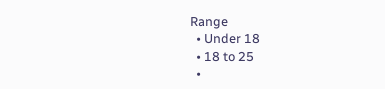Range
  • Under 18
  • 18 to 25
  •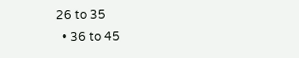26 to 35
  • 36 to 45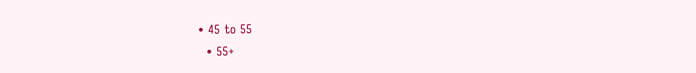• 45 to 55
  • 55+